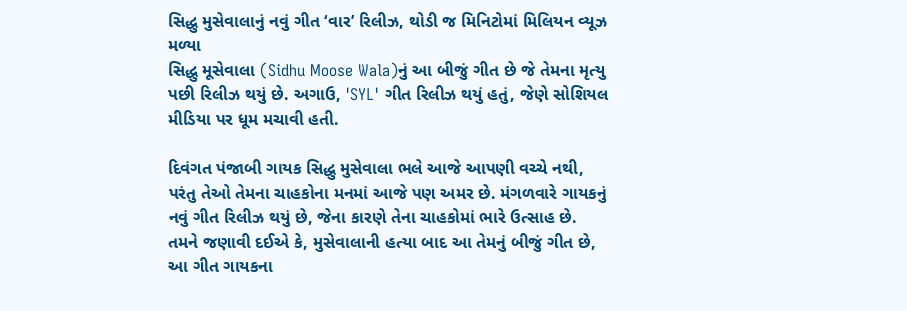સિદ્ધુ મુસેવાલાનું નવું ગીત ‘વાર’ રિલીઝ, થોડી જ મિનિટોમાં મિલિયન વ્યૂઝ મળ્યા
સિદ્ધુ મૂસેવાલા (Sidhu Moose Wala)નું આ બીજું ગીત છે જે તેમના મૃત્યુ પછી રિલીઝ થયું છે. અગાઉ, 'SYL' ગીત રિલીઝ થયું હતું, જેણે સોશિયલ મીડિયા પર ધૂમ મચાવી હતી.

દિવંગત પંજાબી ગાયક સિદ્ધુ મુસેવાલા ભલે આજે આપણી વચ્ચે નથી, પરંતુ તેઓ તેમના ચાહકોના મનમાં આજે પણ અમર છે. મંગળવારે ગાયકનું નવું ગીત રિલીઝ થયું છે, જેના કારણે તેના ચાહકોમાં ભારે ઉત્સાહ છે. તમને જણાવી દઈએ કે, મુસેવાલાની હત્યા બાદ આ તેમનું બીજું ગીત છે, આ ગીત ગાયકના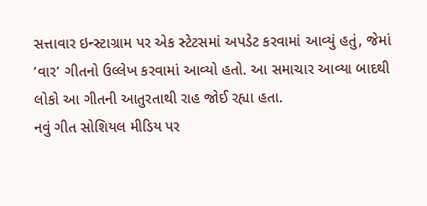સત્તાવાર ઇન્સ્ટાગ્રામ પર એક સ્ટેટસમાં અપડેટ કરવામાં આવ્યું હતું, જેમાં ‘વાર’ ગીતનો ઉલ્લેખ કરવામાં આવ્યો હતો. આ સમાચાર આવ્યા બાદથી લોકો આ ગીતની આતુરતાથી રાહ જોઈ રહ્યા હતા.
નવું ગીત સોશિયલ મીડિય પર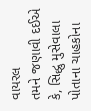વાયરલ
તમને જણાવી દઈએ કે, સિદ્ધુ મુસેવાલા પોતાના ચાહકોના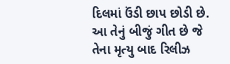દિલમાં ઉંડી છાપ છોડી છે. આ તેનું બીજું ગીત છે જે તેના મૃત્યુ બાદ રિલીઝ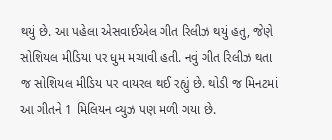થયું છે. આ પહેલા એસવાઈએલ ગીત રિલીઝ થયું હતુ, જેણે સોશિયલ મીડિયા પર ધુમ મચાવી હતી. નવું ગીત રિલીઝ થતા જ સોશિયલ મીડિય પર વાયરલ થઈ રહ્યું છે. થોડી જ મિનટમાં આ ગીતને 1 મિલિયન વ્યુઝ પણ મળી ગયા છે.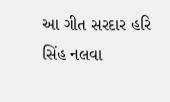આ ગીત સરદાર હરિ સિંહ નલવા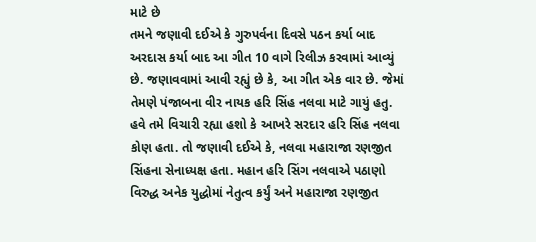માટે છે
તમને જણાવી દઈએ કે ગુરુપર્વના દિવસે પઠન કર્યા બાદ અરદાસ કર્યા બાદ આ ગીત 10 વાગે રિલીઝ કરવામાં આવ્યું છે. જણાવવામાં આવી રહ્યું છે કે, આ ગીત એક વાર છે. જેમાં તેમણે પંજાબના વીર નાયક હરિ સિંહ નલવા માટે ગાયું હતુ. હવે તમે વિચારી રહ્યા હશો કે આખરે સરદાર હરિ સિંહ નલવા કોણ હતા. તો જણાવી દઈએ કે, નલવા મહારાજા રણજીત સિંહના સેનાધ્યક્ષ હતા. મહાન હરિ સિંગ નલવાએ પઠાણો વિરુદ્ધ અનેક યુદ્ધોમાં નેતુત્વ કર્યું અને મહારાજા રણજીત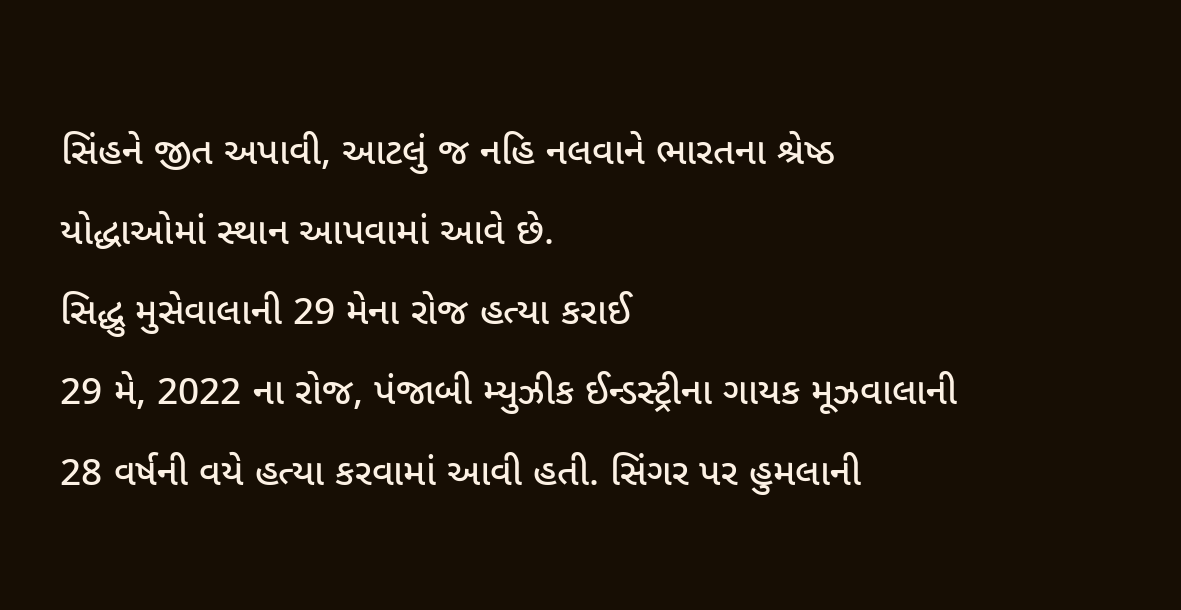સિંહને જીત અપાવી, આટલું જ નહિ નલવાને ભારતના શ્રેષ્ઠ યોદ્ધાઓમાં સ્થાન આપવામાં આવે છે.
સિદ્ધુ મુસેવાલાની 29 મેના રોજ હત્યા કરાઈ
29 મે, 2022 ના રોજ, પંજાબી મ્યુઝીક ઈન્ડસ્ટ્રીના ગાયક મૂઝવાલાની 28 વર્ષની વયે હત્યા કરવામાં આવી હતી. સિંગર પર હુમલાની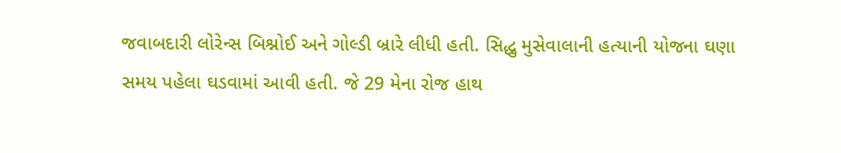જવાબદારી લોરેન્સ બિશ્નોઈ અને ગોલ્ડી બ્રારે લીધી હતી. સિદ્ધુ મુસેવાલાની હત્યાની યોજના ઘણા સમય પહેલા ઘડવામાં આવી હતી. જે 29 મેના રોજ હાથ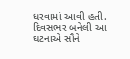ધરવામાં આવી હતી. દિવસભર બનેલી આ ઘટનાએ સૌને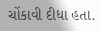ચોંકાવી દીધા હતા.